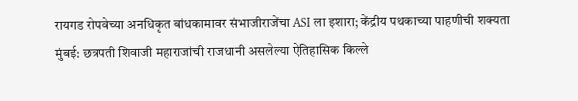रायगड रोपवेच्या अनधिकृत बांधकामावर संभाजीराजेंचा ASI ला इशारा; केंद्रीय पथकाच्या पाहणीची शक्यता
मुंबई: छत्रपती शिवाजी महाराजांची राजधानी असलेल्या ऐतिहासिक किल्ले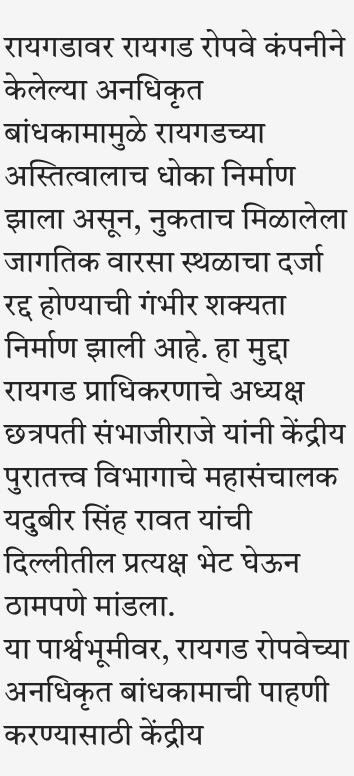रायगडावर रायगड रोपवे कंपनीने केलेल्या अनधिकृत बांधकामामुळे रायगडच्या अस्तित्वालाच धोका निर्माण झाला असून, नुकताच मिळालेला जागतिक वारसा स्थळाचा दर्जा रद्द होण्याची गंभीर शक्यता निर्माण झाली आहे. हा मुद्दा रायगड प्राधिकरणाचे अध्यक्ष छत्रपती संभाजीराजे यांनी केंद्रीय पुरातत्त्व विभागाचे महासंचालक यदुबीर सिंह रावत यांची दिल्लीतील प्रत्यक्ष भेट घेऊन ठामपणे मांडला.
या पार्श्वभूमीवर, रायगड रोपवेच्या अनधिकृत बांधकामाची पाहणी करण्यासाठी केंद्रीय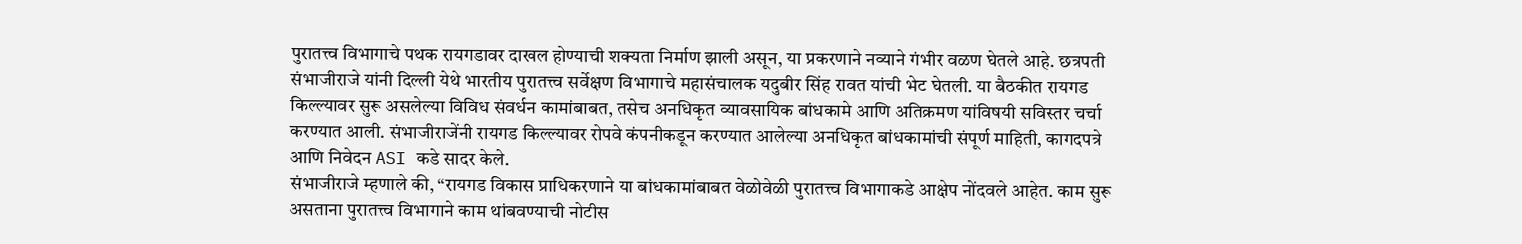पुरातत्त्व विभागाचे पथक रायगडावर दाखल होण्याची शक्यता निर्माण झाली असून, या प्रकरणाने नव्याने गंभीर वळण घेतले आहे. छत्रपती संभाजीराजे यांनी दिल्ली येथे भारतीय पुरातत्त्व सर्वेक्षण विभागाचे महासंचालक यदुबीर सिंह रावत यांची भेट घेतली. या बैठकीत रायगड किल्ल्यावर सुरू असलेल्या विविध संवर्धन कामांबाबत, तसेच अनधिकृत व्यावसायिक बांधकामे आणि अतिक्रमण यांविषयी सविस्तर चर्चा करण्यात आली. संभाजीराजेंनी रायगड किल्ल्यावर रोपवे कंपनीकडून करण्यात आलेल्या अनधिकृत बांधकामांची संपूर्ण माहिती, कागदपत्रे आणि निवेदन ASI कडे सादर केले.
संभाजीराजे म्हणाले की, “रायगड विकास प्राधिकरणाने या बांधकामांबाबत वेळोवेळी पुरातत्त्व विभागाकडे आक्षेप नोंदवले आहेत. काम सुरू असताना पुरातत्त्व विभागाने काम थांबवण्याची नोटीस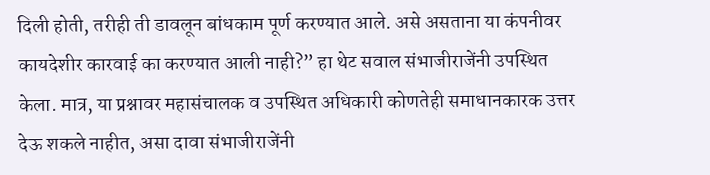दिली होती, तरीही ती डावलून बांधकाम पूर्ण करण्यात आले. असे असताना या कंपनीवर कायदेशीर कारवाई का करण्यात आली नाही?” हा थेट सवाल संभाजीराजेंनी उपस्थित केला. मात्र, या प्रश्नावर महासंचालक व उपस्थित अधिकारी कोणतेही समाधानकारक उत्तर देऊ शकले नाहीत, असा दावा संभाजीराजेंनी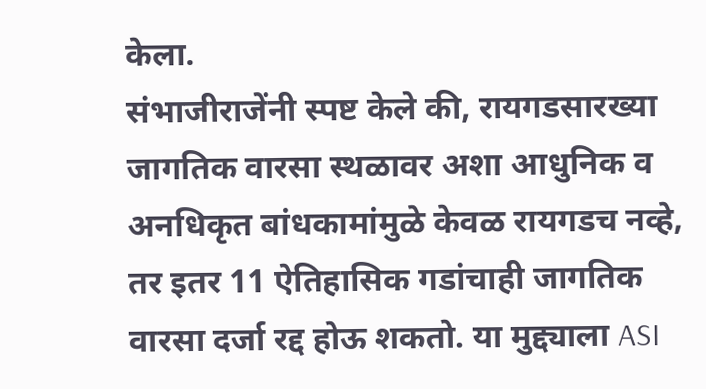केला.
संभाजीराजेंनी स्पष्ट केले की, रायगडसारख्या जागतिक वारसा स्थळावर अशा आधुनिक व अनधिकृत बांधकामांमुळे केवळ रायगडच नव्हे, तर इतर 11 ऐतिहासिक गडांचाही जागतिक वारसा दर्जा रद्द होऊ शकतो. या मुद्द्याला ASI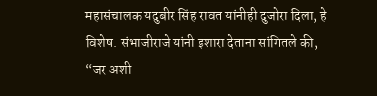महासंचालक यदुबीर सिंह रावत यांनीही दुजोरा दिला, हे विशेष. संभाजीराजे यांनी इशारा देताना सांगितले की, “जर अशी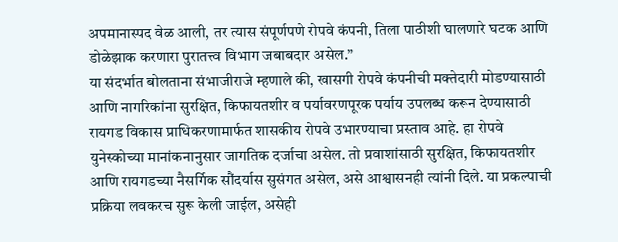अपमानास्पद वेळ आली, तर त्यास संपूर्णपणे रोपवे कंपनी, तिला पाठीशी घालणारे घटक आणि डोळेझाक करणारा पुरातत्त्व विभाग जबाबदार असेल.”
या संदर्भात बोलताना संभाजीराजे म्हणाले की, खासगी रोपवे कंपनीची मक्तेदारी मोडण्यासाठी आणि नागरिकांना सुरक्षित, किफायतशीर व पर्यावरणपूरक पर्याय उपलब्ध करून देण्यासाठी रायगड विकास प्राधिकरणामार्फत शासकीय रोपवे उभारण्याचा प्रस्ताव आहे. हा रोपवे युनेस्कोच्या मानांकनानुसार जागतिक दर्जाचा असेल. तो प्रवाशांसाठी सुरक्षित, किफायतशीर आणि रायगडच्या नैसर्गिक सौंदर्यास सुसंगत असेल, असे आश्वासनही त्यांनी दिले. या प्रकल्पाची प्रक्रिया लवकरच सुरू केली जाईल, असेही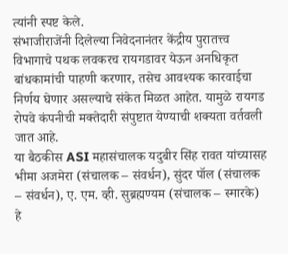त्यांनी स्पष्ट केले.
संभाजीराजेंनी दिलेल्या निवेदनानंतर केंद्रीय पुरातत्त्व विभागाचे पथक लवकरच रायगडावर येऊन अनधिकृत बांधकामांची पाहणी करणार, तसेच आवश्यक कारवाईचा निर्णय घेणार असल्याचे संकेत मिळत आहेत. यामुळे रायगड रोपवे कंपनीची मक्तेदारी संपुष्टात येण्याची शक्यता वर्तवली जात आहे.
या बैठकीस ASI महासंचालक यदुबीर सिंह रावत यांच्यासह भीमा अजमेरा (संचालक – संवर्धन), सुंदर पॉल (संचालक – संवर्धन), ए. एम. व्ही. सुब्रह्मण्यम (संचालक – स्मारके) हे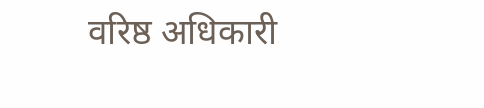वरिष्ठ अधिकारी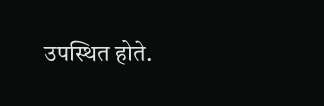उपस्थित होते.